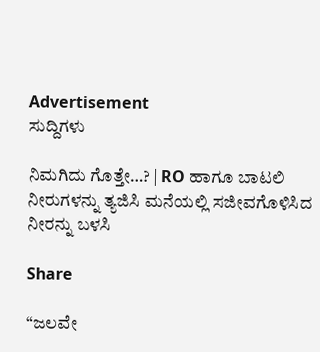Advertisement
ಸುದ್ದಿಗಳು

ನಿಮಗಿದು ಗೊತ್ತೇ…? | RO ಹಾಗೂ ಬಾಟಲಿ ನೀರುಗಳನ್ನು ತ್ಯಜಿಸಿ ಮನೆಯಲ್ಲಿ ಸಜೀವಗೊಳಿಸಿದ ನೀರನ್ನು ಬಳಸಿ

Share

“ಜಲವೇ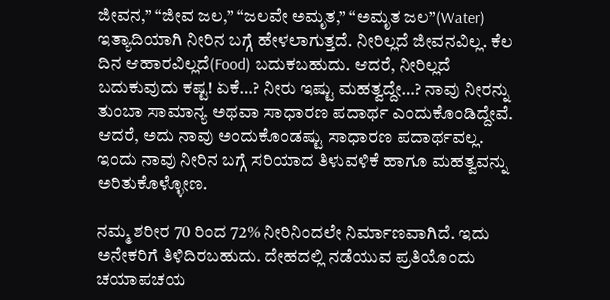ಜೀವನ,” “ಜೀವ ಜಲ,” “ಜಲವೇ ಅಮೃತ,” “ಅಮೃತ ಜಲ”(Water) ಇತ್ಯಾದಿಯಾಗಿ ನೀರಿನ ಬಗ್ಗೆ ಹೇಳಲಾಗುತ್ತದೆ. ನೀರಿಲ್ಲದೆ ಜೀವನವಿಲ್ಲ. ಕೆಲ ದಿನ ಆಹಾರವಿಲ್ಲದೆ(Food) ಬದುಕಬಹುದು. ಆದರೆ, ನೀರಿಲ್ಲದೆ ಬದುಕುವುದು ಕಷ್ಟ! ಏಕೆ…? ನೀರು ಇಷ್ಟು ಮಹತ್ವದ್ದೇ…? ನಾವು ನೀರನ್ನು ತುಂಬಾ ಸಾಮಾನ್ಯ ಅಥವಾ ಸಾಧಾರಣ ಪದಾರ್ಥ ಎಂದುಕೊಂಡಿದ್ದೇವೆ. ಆದರೆ, ಅದು ನಾವು ಅಂದುಕೊಂಡಷ್ಟು ಸಾಧಾರಣ ಪದಾರ್ಥವಲ್ಲ. ಇಂದು ನಾವು ನೀರಿನ ಬಗ್ಗೆ ಸರಿಯಾದ ತಿಳುವಳಿಕೆ ಹಾಗೂ ಮಹತ್ವವನ್ನು ಅರಿತುಕೊಳ್ಳೋಣ.

ನಮ್ಮ ಶರೀರ 70 ರಿಂದ 72% ನೀರಿನಿಂದಲೇ ನಿರ್ಮಾಣವಾಗಿದೆ. ಇದು ಅನೇಕರಿಗೆ ತಿಳಿದಿರಬಹುದು. ದೇಹದಲ್ಲಿ ನಡೆಯುವ ಪ್ರತಿಯೊಂದು ಚಯಾಪಚಯ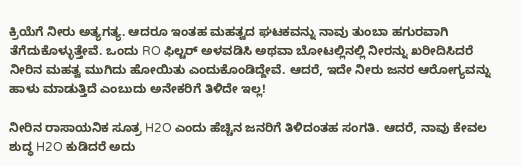ಕ್ರಿಯೆಗೆ ನೀರು ಅತ್ಯಗತ್ಯ. ಆದರೂ ಇಂತಹ ಮಹತ್ವದ ಘಟಕವನ್ನು ನಾವು ತುಂಬಾ ಹಗುರವಾಗಿ ತೆಗೆದುಕೊಳ್ಳುತ್ತೇವೆ. ಒಂದು RO ಫಿಲ್ಟರ್ ಅಳವಡಿಸಿ ಅಥವಾ ಬೋಟಲ್ಲಿನಲ್ಲಿ ನೀರನ್ನು ಖರೀದಿಸಿದರೆ ನೀರಿನ ಮಹತ್ವ ಮುಗಿದು ಹೋಯಿತು ಎಂದುಕೊಂಡಿದ್ದೇವೆ. ಆದರೆ, ಇದೇ ನೀರು ಜನರ ಆರೋಗ್ಯವನ್ನು ಹಾಳು ಮಾಡುತ್ತಿದೆ ಎಂಬುದು ಅನೇಕರಿಗೆ ತಿಳಿದೇ ಇಲ್ಲ!

ನೀರಿನ ರಾಸಾಯನಿಕ ಸೂತ್ರ H2O ಎಂದು ಹೆಚ್ಚಿನ ಜನರಿಗೆ ತಿಳಿದಂತಹ ಸಂಗತಿ. ಆದರೆ, ನಾವು ಕೇವಲ ಶುದ್ಧ H2O ಕುಡಿದರೆ ಅದು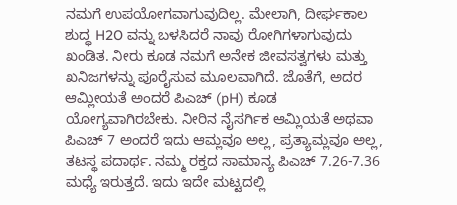ನಮಗೆ ಉಪಯೋಗವಾಗುವುದಿಲ್ಲ. ಮೇಲಾಗಿ, ದೀರ್ಘಕಾಲ ಶುದ್ಧ H2O ವನ್ನು ಬಳಸಿದರೆ ನಾವು ರೋಗಿಗಳಾಗುವುದು ಖಂಡಿತ. ನೀರು ಕೂಡ ನಮಗೆ ಅನೇಕ ಜೀವಸತ್ವಗಳು ಮತ್ತು ಖನಿಜಗಳನ್ನು ಪೂರೈಸುವ ಮೂಲವಾಗಿದೆ. ಜೊತೆಗೆ, ಅದರ ಆಮ್ಲೀಯತೆ ಅಂದರೆ ಪಿಎಚ್ (pH) ಕೂಡ ಯೋಗ್ಯವಾಗಿರಬೇಕು. ನೀರಿನ ನೈಸರ್ಗಿಕ ಆಮ್ಲಿಯತೆ ಅಥವಾ ಪಿಎಚ್ 7 ಅಂದರೆ ಇದು ಆಮ್ಲವೂ ಅಲ್ಲ, ಪ್ರತ್ಯಾಮ್ಲವೂ ಅಲ್ಲ, ತಟಸ್ಥ ಪದಾರ್ಥ. ನಮ್ಮ ರಕ್ತದ ಸಾಮಾನ್ಯ ಪಿಎಚ್ 7.26‐7.36 ಮಧ್ಯೆ ಇರುತ್ತದೆ. ಇದು ಇದೇ ಮಟ್ಟದಲ್ಲಿ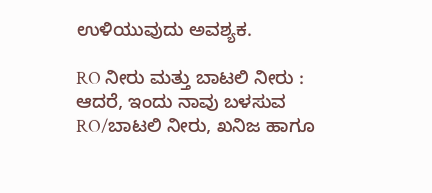ಉಳಿಯುವುದು ಅವಶ್ಯಕ.

RO ನೀರು ಮತ್ತು ಬಾಟಲಿ ನೀರು : ಆದರೆ, ಇಂದು ನಾವು ಬಳಸುವ RO/ಬಾಟಲಿ ನೀರು, ಖನಿಜ ಹಾಗೂ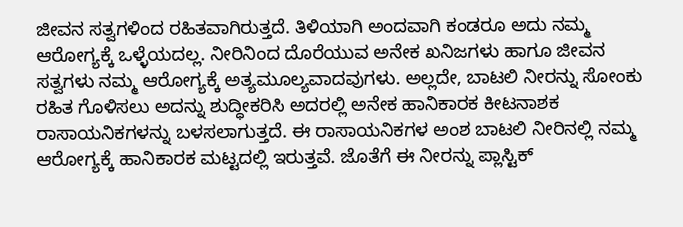ಜೀವನ ಸತ್ವಗಳಿಂದ ರಹಿತವಾಗಿರುತ್ತದೆ. ತಿಳಿಯಾಗಿ ಅಂದವಾಗಿ ಕಂಡರೂ ಅದು ನಮ್ಮ ಆರೋಗ್ಯಕ್ಕೆ ಒಳ್ಳೆಯದಲ್ಲ. ನೀರಿನಿಂದ ದೊರೆಯುವ ಅನೇಕ ಖನಿಜಗಳು ಹಾಗೂ ಜೀವನ ಸತ್ವಗಳು ನಮ್ಮ ಆರೋಗ್ಯಕ್ಕೆ ಅತ್ಯಮೂಲ್ಯವಾದವುಗಳು. ಅಲ್ಲದೇ, ಬಾಟಲಿ ನೀರನ್ನು ಸೋಂಕು ರಹಿತ ಗೊಳಿಸಲು ಅದನ್ನು ಶುದ್ಧೀಕರಿಸಿ ಅದರಲ್ಲಿ ಅನೇಕ ಹಾನಿಕಾರಕ ಕೀಟನಾಶಕ ರಾಸಾಯನಿಕಗಳನ್ನು ಬಳಸಲಾಗುತ್ತದೆ. ಈ ರಾಸಾಯನಿಕಗಳ ಅಂಶ ಬಾಟಲಿ ನೀರಿನಲ್ಲಿ ನಮ್ಮ ಆರೋಗ್ಯಕ್ಕೆ ಹಾನಿಕಾರಕ ಮಟ್ಟದಲ್ಲಿ ಇರುತ್ತವೆ. ಜೊತೆಗೆ ಈ ನೀರನ್ನು ಪ್ಲಾಸ್ಟಿಕ್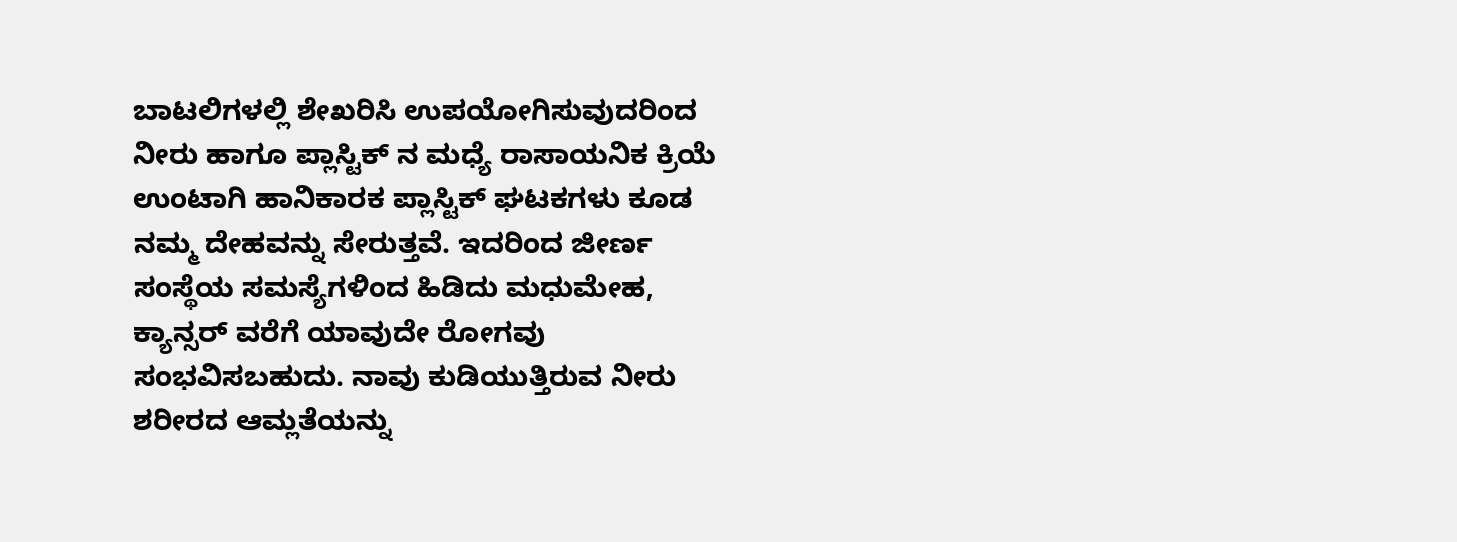ಬಾಟಲಿಗಳಲ್ಲಿ ಶೇಖರಿಸಿ ಉಪಯೋಗಿಸುವುದರಿಂದ ನೀರು ಹಾಗೂ ಪ್ಲಾಸ್ಟಿಕ್ ನ ಮಧ್ಯೆ ರಾಸಾಯನಿಕ ಕ್ರಿಯೆ ಉಂಟಾಗಿ ಹಾನಿಕಾರಕ ಪ್ಲಾಸ್ಟಿಕ್ ಘಟಕಗಳು ಕೂಡ ನಮ್ಮ ದೇಹವನ್ನು ಸೇರುತ್ತವೆ. ಇದರಿಂದ ಜೀರ್ಣ ಸಂಸ್ಥೆಯ ಸಮಸ್ಯೆಗಳಿಂದ ಹಿಡಿದು ಮಧುಮೇಹ, ಕ್ಯಾನ್ಸರ್ ವರೆಗೆ ಯಾವುದೇ ರೋಗವು ಸಂಭವಿಸಬಹುದು. ನಾವು ಕುಡಿಯುತ್ತಿರುವ ನೀರು ಶರೀರದ ಆಮ್ಲತೆಯನ್ನು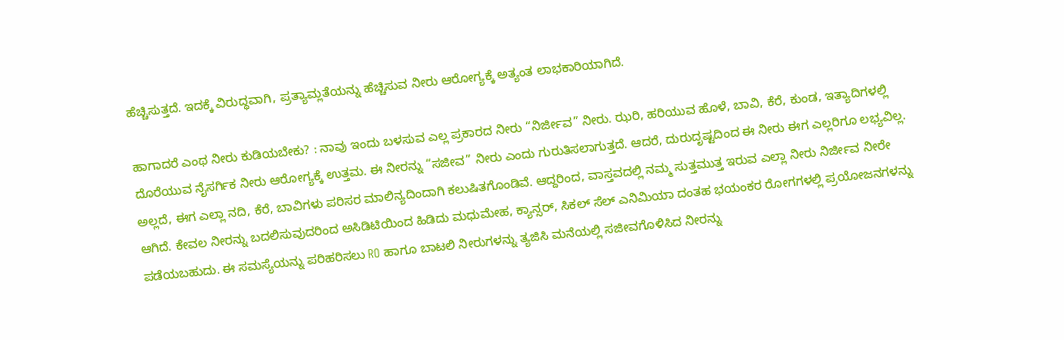ಹೆಚ್ಚಿಸುತ್ತದೆ. ಇದಕ್ಕೆ ವಿರುದ್ಧವಾಗಿ, ಪ್ರತ್ಯಾಮ್ಲತೆಯನ್ನು ಹೆಚ್ಚಿಸುವ ನೀರು ಆರೋಗ್ಯಕ್ಕೆ ಅತ್ಯಂತ ಲಾಭಕಾರಿಯಾಗಿದೆ.

ಹಾಗಾದರೆ ಎಂಥ ನೀರು ಕುಡಿಯಬೇಕು? : ನಾವು ಇಂದು ಬಳಸುವ ಎಲ್ಲ ಪ್ರಕಾರದ ನೀರು “ನಿರ್ಜೀವ” ನೀರು. ಝರಿ, ಹರಿಯುವ ಹೊಳೆ, ಬಾವಿ, ಕೆರೆ, ಕುಂಡ, ಇತ್ಯಾದಿಗಳಲ್ಲಿ ದೊರೆಯುವ ನೈಸರ್ಗಿಕ ನೀರು ಆರೋಗ್ಯಕ್ಕೆ ಉತ್ತಮ. ಈ ನೀರನ್ನು “ಸಜೀವ” ನೀರು ಎಂದು ಗುರುತಿಸಲಾಗುತ್ತದೆ. ಆದರೆ, ದುರುದೃಷ್ಟದಿಂದ ಈ ನೀರು ಈಗ ಎಲ್ಲರಿಗೂ ಲಭ್ಯವಿಲ್ಲ. ಅಲ್ಲದೆ, ಈಗ ಎಲ್ಲಾ ನದಿ, ಕೆರೆ, ಬಾವಿಗಳು ಪರಿಸರ ಮಾಲಿನ್ಯದಿಂದಾಗಿ ಕಲುಷಿತಗೊಂಡಿವೆ. ಆದ್ದರಿಂದ, ವಾಸ್ತವದಲ್ಲಿ ನಮ್ಮ ಸುತ್ತಮುತ್ತ ಇರುವ ಎಲ್ಲಾ ನೀರು ನಿರ್ಜೀವ ನೀರೇ ಆಗಿದೆ. ಕೇವಲ ನೀರನ್ನು ಬದಲಿಸುವುದರಿಂದ ಅಸಿಡಿಟಿಯಿಂದ ಹಿಡಿದು ಮಧುಮೇಹ, ಕ್ಯಾನ್ಸರ್, ಸಿಕಲ್ ಸೆಲ್ ಎನಿಮಿಯಾ ದಂತಹ ಭಯಂಕರ ರೋಗಗಳಲ್ಲಿ ಪ್ರಯೋಜನಗಳನ್ನು ಪಡೆಯಬಹುದು. ಈ ಸಮಸ್ಯೆಯನ್ನು ಪರಿಹರಿಸಲು RO ಹಾಗೂ ಬಾಟಲಿ ನೀರುಗಳನ್ನು ತ್ಯಜಿಸಿ ಮನೆಯಲ್ಲಿ ಸಜೀವಗೊಳಿಸಿದ ನೀರನ್ನು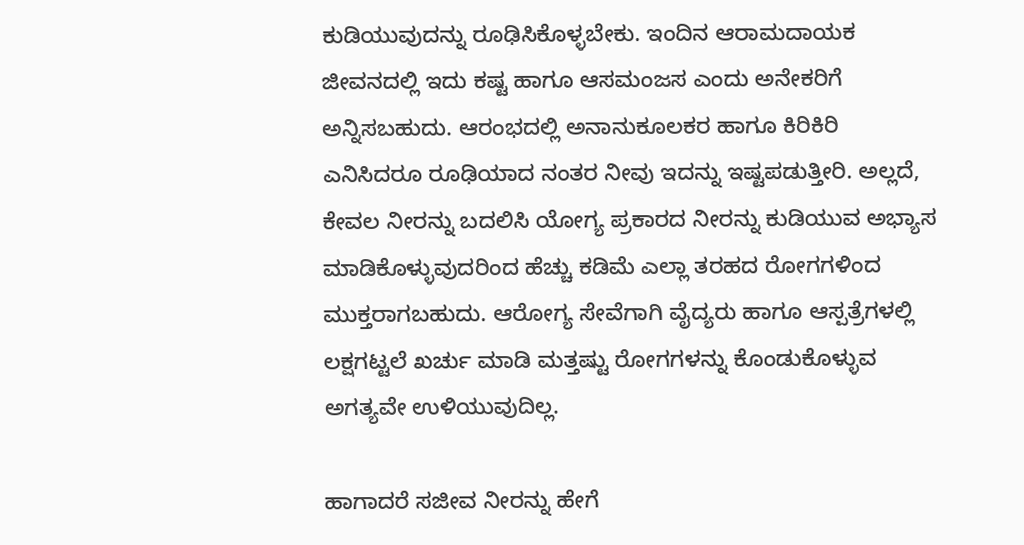ಕುಡಿಯುವುದನ್ನು ರೂಢಿಸಿಕೊಳ್ಳಬೇಕು. ಇಂದಿನ ಆರಾಮದಾಯಕ ಜೀವನದಲ್ಲಿ ಇದು ಕಷ್ಟ ಹಾಗೂ ಆಸಮಂಜಸ ಎಂದು ಅನೇಕರಿಗೆ ಅನ್ನಿಸಬಹುದು. ಆರಂಭದಲ್ಲಿ ಅನಾನುಕೂಲಕರ ಹಾಗೂ ಕಿರಿಕಿರಿ ಎನಿಸಿದರೂ ರೂಢಿಯಾದ ನಂತರ ನೀವು ಇದನ್ನು ಇಷ್ಟಪಡುತ್ತೀರಿ. ಅಲ್ಲದೆ, ಕೇವಲ ನೀರನ್ನು ಬದಲಿಸಿ ಯೋಗ್ಯ ಪ್ರಕಾರದ ನೀರನ್ನು ಕುಡಿಯುವ ಅಭ್ಯಾಸ ಮಾಡಿಕೊಳ್ಳುವುದರಿಂದ ಹೆಚ್ಚು ಕಡಿಮೆ ಎಲ್ಲಾ ತರಹದ ರೋಗಗಳಿಂದ ಮುಕ್ತರಾಗಬಹುದು. ಆರೋಗ್ಯ ಸೇವೆಗಾಗಿ ವೈದ್ಯರು ಹಾಗೂ ಆಸ್ಪತ್ರೆಗಳಲ್ಲಿ ಲಕ್ಷಗಟ್ಟಲೆ ಖರ್ಚು ಮಾಡಿ ಮತ್ತಷ್ಟು ರೋಗಗಳನ್ನು ಕೊಂಡುಕೊಳ್ಳುವ ಅಗತ್ಯವೇ ಉಳಿಯುವುದಿಲ್ಲ.

ಹಾಗಾದರೆ ಸಜೀವ ನೀರನ್ನು ಹೇಗೆ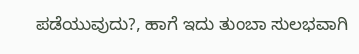ಪಡೆಯುವುದು?, ಹಾಗೆ ಇದು ತುಂಬಾ ಸುಲಭವಾಗಿ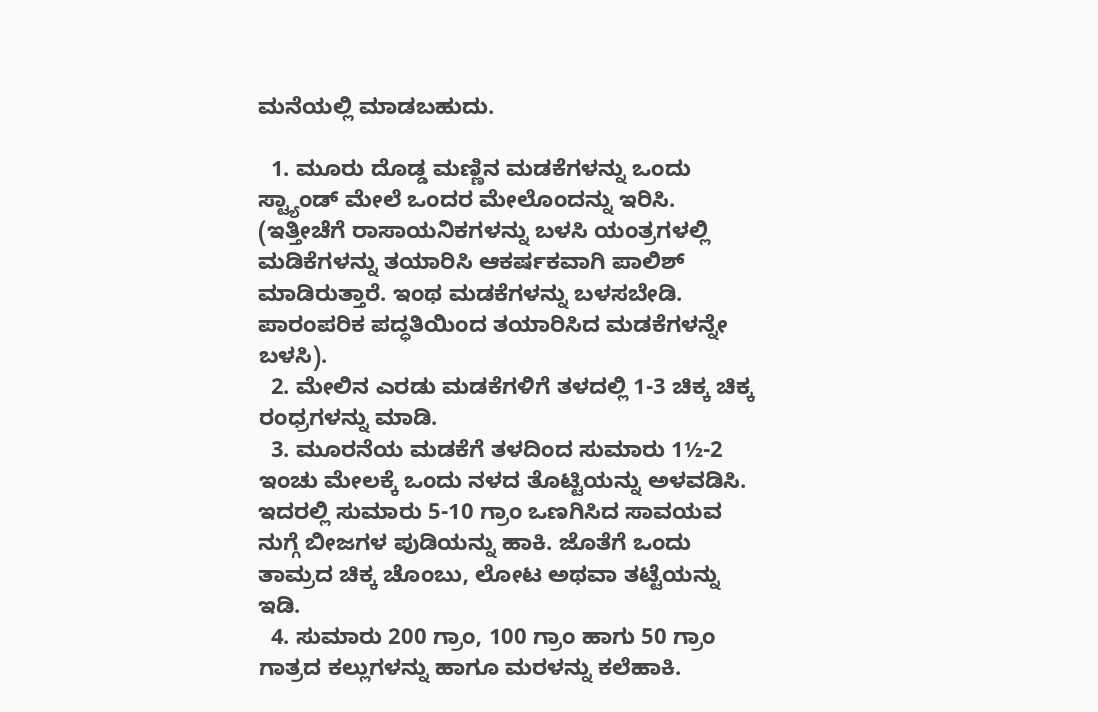ಮನೆಯಲ್ಲಿ ಮಾಡಬಹುದು.

  1. ಮೂರು ದೊಡ್ಡ ಮಣ್ಣಿನ ಮಡಕೆಗಳನ್ನು ಒಂದು ಸ್ಟ್ಯಾಂಡ್ ಮೇಲೆ ಒಂದರ ಮೇಲೊಂದನ್ನು ಇರಿಸಿ. (ಇತ್ತೀಚೆಗೆ ರಾಸಾಯನಿಕಗಳನ್ನು ಬಳಸಿ ಯಂತ್ರಗಳಲ್ಲಿ ಮಡಿಕೆಗಳನ್ನು ತಯಾರಿಸಿ ಆಕರ್ಷಕವಾಗಿ ಪಾಲಿಶ್ ಮಾಡಿರುತ್ತಾರೆ. ಇಂಥ ಮಡಕೆಗಳನ್ನು ಬಳಸಬೇಡಿ. ಪಾರಂಪರಿಕ ಪದ್ಧತಿಯಿಂದ ತಯಾರಿಸಿದ ಮಡಕೆಗಳನ್ನೇ ಬಳಸಿ).
  2. ಮೇಲಿನ ಎರಡು ಮಡಕೆಗಳಿಗೆ ತಳದಲ್ಲಿ 1-3 ಚಿಕ್ಕ ಚಿಕ್ಕ ರಂಧ್ರಗಳನ್ನು ಮಾಡಿ.
  3. ಮೂರನೆಯ ಮಡಕೆಗೆ ತಳದಿಂದ ಸುಮಾರು 1½-2 ಇಂಚು ಮೇಲಕ್ಕೆ ಒಂದು ನಳದ ತೊಟ್ಟಿಯನ್ನು ಅಳವಡಿಸಿ. ಇದರಲ್ಲಿ ಸುಮಾರು 5-10 ಗ್ರಾಂ ಒಣಗಿಸಿದ ಸಾವಯವ ನುಗ್ಗೆ ಬೀಜಗಳ ಪುಡಿಯನ್ನು ಹಾಕಿ. ಜೊತೆಗೆ ಒಂದು ತಾಮ್ರದ ಚಿಕ್ಕ ಚೊಂಬು, ಲೋಟ ಅಥವಾ ತಟ್ಟೆಯನ್ನು ಇಡಿ.
  4. ಸುಮಾರು 200 ಗ್ರಾಂ, 100 ಗ್ರಾಂ ಹಾಗು 50 ಗ್ರಾಂ ಗಾತ್ರದ ಕಲ್ಲುಗಳನ್ನು ಹಾಗೂ ಮರಳನ್ನು ಕಲೆಹಾಕಿ.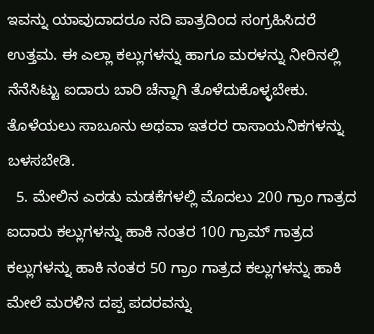ಇವನ್ನು ಯಾವುದಾದರೂ ನದಿ ಪಾತ್ರದಿಂದ ಸಂಗ್ರಹಿಸಿದರೆ ಉತ್ತಮ. ಈ ಎಲ್ಲಾ ಕಲ್ಲುಗಳನ್ನು ಹಾಗೂ ಮರಳನ್ನು ನೀರಿನಲ್ಲಿ ನೆನೆಸಿಟ್ಟು ಐದಾರು ಬಾರಿ ಚೆನ್ನಾಗಿ ತೊಳೆದುಕೊಳ್ಳಬೇಕು. ತೊಳೆಯಲು ಸಾಬೂನು ಅಥವಾ ಇತರರ ರಾಸಾಯನಿಕಗಳನ್ನು ಬಳಸಬೇಡಿ.
  5. ಮೇಲಿನ ಎರಡು ಮಡಕೆಗಳಲ್ಲಿ ಮೊದಲು 200 ಗ್ರಾಂ ಗಾತ್ರದ ಐದಾರು ಕಲ್ಲುಗಳನ್ನು ಹಾಕಿ ನಂತರ 100 ಗ್ರಾಮ್ ಗಾತ್ರದ ಕಲ್ಲುಗಳನ್ನು ಹಾಕಿ ನಂತರ 50 ಗ್ರಾಂ ಗಾತ್ರದ ಕಲ್ಲುಗಳನ್ನು ಹಾಕಿ ಮೇಲೆ ಮರಳಿನ ದಪ್ಪ ಪದರವನ್ನು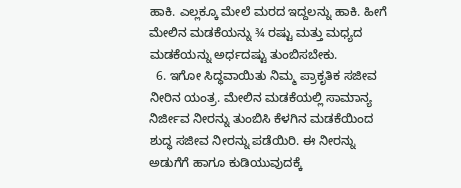ಹಾಕಿ. ಎಲ್ಲಕ್ಕೂ ಮೇಲೆ ಮರದ ಇದ್ದಲನ್ನು ಹಾಕಿ. ಹೀಗೆ ಮೇಲಿನ ಮಡಕೆಯನ್ನು ¾ ರಷ್ಟು ಮತ್ತು ಮಧ್ಯದ ಮಡಕೆಯನ್ನು ಅರ್ಧದಷ್ಟು ತುಂಬಿಸಬೇಕು.
  6. ಇಗೋ ಸಿದ್ಧವಾಯಿತು ನಿಮ್ಮ ಪ್ರಾಕೃತಿಕ ಸಜೀವ ನೀರಿನ ಯಂತ್ರ. ಮೇಲಿನ ಮಡಕೆಯಲ್ಲಿ ಸಾಮಾನ್ಯ ನಿರ್ಜೀವ ನೀರನ್ನು ತುಂಬಿಸಿ ಕೆಳಗಿನ ಮಡಕೆಯಿಂದ ಶುದ್ಧ ಸಜೀವ ನೀರನ್ನು ಪಡೆಯಿರಿ. ಈ ನೀರನ್ನು ಅಡುಗೆಗೆ ಹಾಗೂ ಕುಡಿಯುವುದಕ್ಕೆ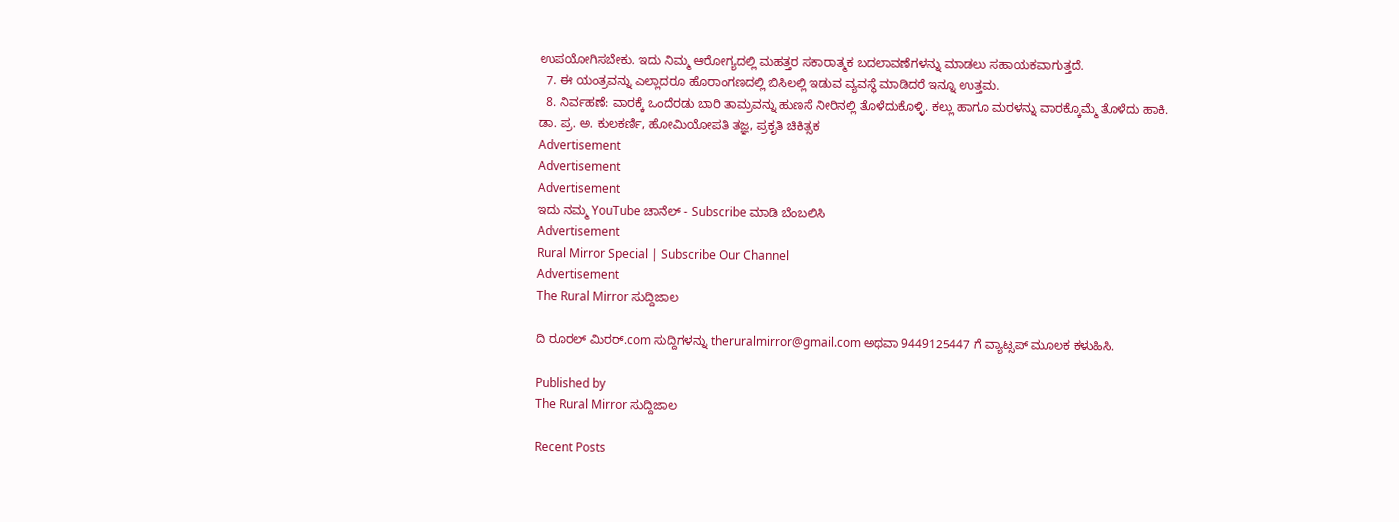ಉಪಯೋಗಿಸಬೇಕು. ಇದು ನಿಮ್ಮ ಆರೋಗ್ಯದಲ್ಲಿ ಮಹತ್ತರ ಸಕಾರಾತ್ಮಕ ಬದಲಾವಣೆಗಳನ್ನು ಮಾಡಲು ಸಹಾಯಕವಾಗುತ್ತದೆ.
  7. ಈ ಯಂತ್ರವನ್ನು ಎಲ್ಲಾದರೂ ಹೊರಾಂಗಣದಲ್ಲಿ ಬಿಸಿಲಲ್ಲಿ ಇಡುವ ವ್ಯವಸ್ಥೆ ಮಾಡಿದರೆ ಇನ್ನೂ ಉತ್ತಮ.
  8. ನಿರ್ವಹಣೆ: ವಾರಕ್ಕೆ ಒಂದೆರಡು ಬಾರಿ ತಾಮ್ರವನ್ನು ಹುಣಸೆ ನೀರಿನಲ್ಲಿ ತೊಳೆದುಕೊಳ್ಳಿ. ಕಲ್ಲು ಹಾಗೂ ಮರಳನ್ನು ವಾರಕ್ಕೊಮ್ಮೆ ತೊಳೆದು ಹಾಕಿ.
ಡಾ. ಪ್ರ. ಅ. ಕುಲಕರ್ಣಿ, ಹೋಮಿಯೋಪತಿ ತಜ್ಞ, ಪ್ರಕೃತಿ ಚಿಕಿತ್ಸಕ
Advertisement
Advertisement
Advertisement
ಇದು ನಮ್ಮ YouTube ಚಾನೆಲ್ - Subscribe ಮಾಡಿ ಬೆಂಬಲಿಸಿ
Advertisement
Rural Mirror Special | Subscribe Our Channel
Advertisement
The Rural Mirror ಸುದ್ದಿಜಾಲ

ದಿ ರೂರಲ್‌ ಮಿರರ್.com ಸುದ್ದಿಗಳನ್ನು ‌theruralmirror@gmail.com ಅಥವಾ 9449125447 ಗೆ ವ್ಯಾಟ್ಸಪ್ ಮೂಲಕ ಕಳುಹಿಸಿ.

Published by
The Rural Mirror ಸುದ್ದಿಜಾಲ

Recent Posts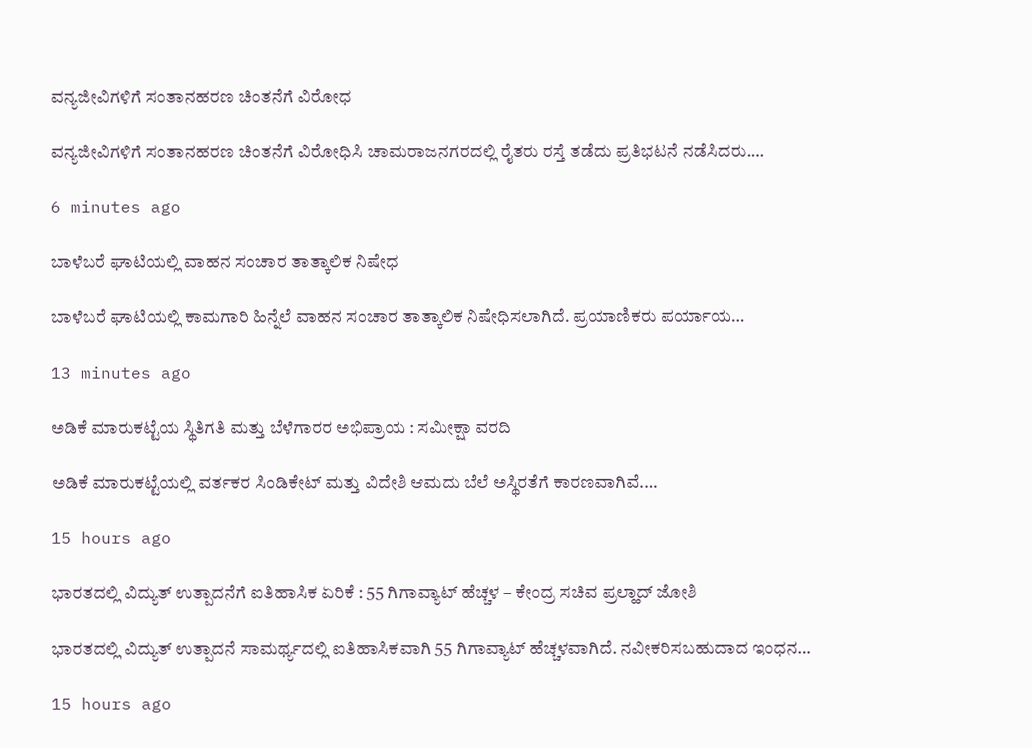ವನ್ಯಜೀವಿಗಳಿಗೆ ಸಂತಾನಹರಣ ಚಿಂತನೆಗೆ ವಿರೋಧ

ವನ್ಯಜೀವಿಗಳಿಗೆ ಸಂತಾನಹರಣ ಚಿಂತನೆಗೆ ವಿರೋಧಿಸಿ ಚಾಮರಾಜನಗರದಲ್ಲಿ ರೈತರು ರಸ್ತೆ ತಡೆದು ಪ್ರತಿಭಟನೆ ನಡೆಸಿದರು.…

6 minutes ago

ಬಾಳೆಬರೆ ಘಾಟಿಯಲ್ಲಿ ವಾಹನ ಸಂಚಾರ ತಾತ್ಕಾಲಿಕ ನಿಷೇಧ

ಬಾಳೆಬರೆ ಘಾಟಿಯಲ್ಲಿ ಕಾಮಗಾರಿ ಹಿನ್ನೆಲೆ ವಾಹನ ಸಂಚಾರ ತಾತ್ಕಾಲಿಕ ನಿಷೇಧಿಸಲಾಗಿದೆ. ಪ್ರಯಾಣಿಕರು ಪರ್ಯಾಯ…

13 minutes ago

ಅಡಿಕೆ ಮಾರುಕಟ್ಟೆಯ ಸ್ಥಿತಿಗತಿ ಮತ್ತು ಬೆಳೆಗಾರರ ಅಭಿಪ್ರಾಯ : ಸಮೀಕ್ಷಾ ವರದಿ

ಅಡಿಕೆ ಮಾರುಕಟ್ಟೆಯಲ್ಲಿ ವರ್ತಕರ ಸಿಂಡಿಕೇಟ್ ಮತ್ತು ವಿದೇಶಿ ಆಮದು ಬೆಲೆ ಅಸ್ಥಿರತೆಗೆ ಕಾರಣವಾಗಿವೆ.…

15 hours ago

ಭಾರತದಲ್ಲಿ ವಿದ್ಯುತ್ ಉತ್ಪಾದನೆಗೆ ಐತಿಹಾಸಿಕ ಏರಿಕೆ : 55 ಗಿಗಾವ್ಯಾಟ್ ಹೆಚ್ಚಳ – ಕೇಂದ್ರ ಸಚಿವ ಪ್ರಲ್ಹಾದ್ ಜೋಶಿ

ಭಾರತದಲ್ಲಿ ವಿದ್ಯುತ್ ಉತ್ಪಾದನೆ ಸಾಮರ್ಥ್ಯದಲ್ಲಿ ಐತಿಹಾಸಿಕವಾಗಿ 55 ಗಿಗಾವ್ಯಾಟ್ ಹೆಚ್ಚಳವಾಗಿದೆ. ನವೀಕರಿಸಬಹುದಾದ ಇಂಧನ…

15 hours ago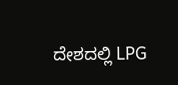ದೇಶದಲ್ಲಿ LPG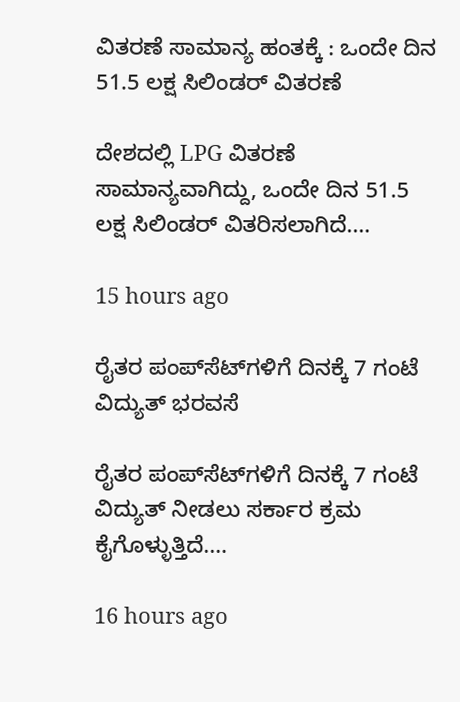ವಿತರಣೆ ಸಾಮಾನ್ಯ ಹಂತಕ್ಕೆ : ಒಂದೇ ದಿನ 51.5 ಲಕ್ಷ ಸಿಲಿಂಡರ್ ವಿತರಣೆ

ದೇಶದಲ್ಲಿ LPG ವಿತರಣೆ ಸಾಮಾನ್ಯವಾಗಿದ್ದು, ಒಂದೇ ದಿನ 51.5 ಲಕ್ಷ ಸಿಲಿಂಡರ್ ವಿತರಿಸಲಾಗಿದೆ.…

15 hours ago

ರೈತರ ಪಂಪ್‌ಸೆಟ್‌ಗಳಿಗೆ ದಿನಕ್ಕೆ 7 ಗಂಟೆ ವಿದ್ಯುತ್ ಭರವಸೆ

ರೈತರ ಪಂಪ್‌ಸೆಟ್‌ಗಳಿಗೆ ದಿನಕ್ಕೆ 7 ಗಂಟೆ ವಿದ್ಯುತ್ ನೀಡಲು ಸರ್ಕಾರ ಕ್ರಮ ಕೈಗೊಳ್ಳುತ್ತಿದೆ.…

16 hours ago